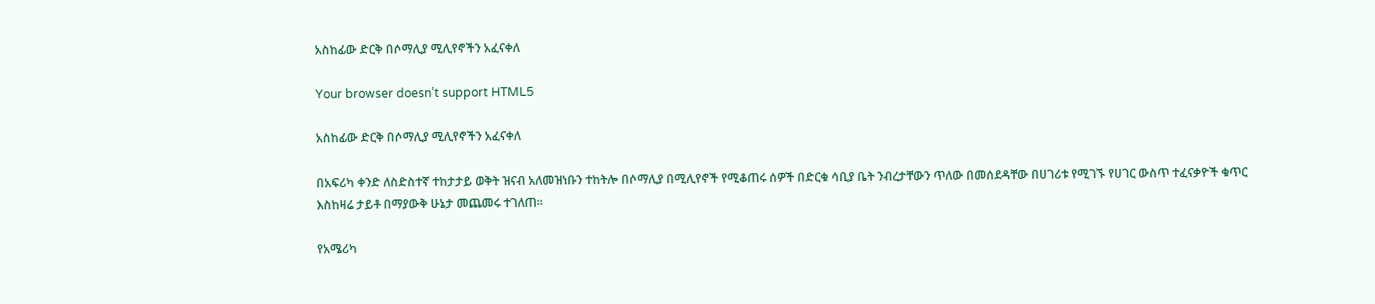አስከፊው ድርቅ በሶማሊያ ሚሊየኖችን አፈናቀለ

Your browser doesn’t support HTML5

አስከፊው ድርቅ በሶማሊያ ሚሊየኖችን አፈናቀለ

በአፍሪካ ቀንድ ለስድስተኛ ተከታታይ ወቅት ዝናብ አለመዝነቡን ተከትሎ በሶማሊያ በሚሊየኖች የሚቆጠሩ ሰዎች በድርቁ ሳቢያ ቤት ንብረታቸውን ጥለው በመሰደዳቸው በሀገሪቱ የሚገኙ የሀገር ውስጥ ተፈናቃዮች ቁጥር እስከዛሬ ታይቶ በማያውቅ ሁኔታ መጨመሩ ተገለጠ።

የአሜሪካ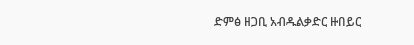ድምፅ ዘጋቢ አብዱልቃድር ዙበይር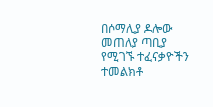በሶማሊያ ዶሎው መጠለያ ጣቢያ የሚገኙ ተፈናቃዮችን ተመልክቶ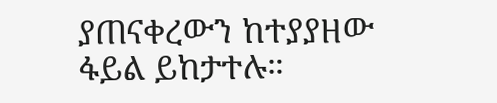ያጠናቀረውን ከተያያዘው ፋይል ይከታተሉ።